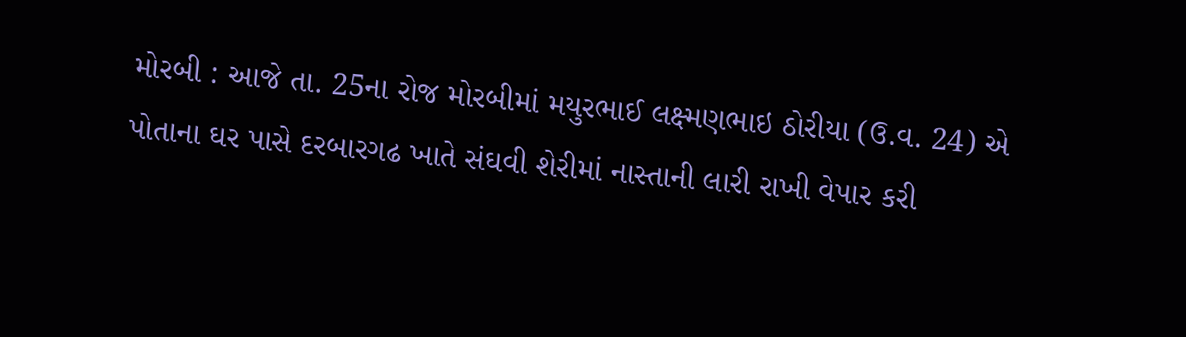મોરબી : આજે તા. 25ના રોજ મોરબીમાં મયુરભાઈ લક્ષ્મણભાઇ ઠોરીયા (ઉ.વ. 24) એ પોતાના ઘર પાસે દરબારગઢ ખાતે સંઘવી શેરીમાં નાસ્તાની લારી રાખી વેપાર કરી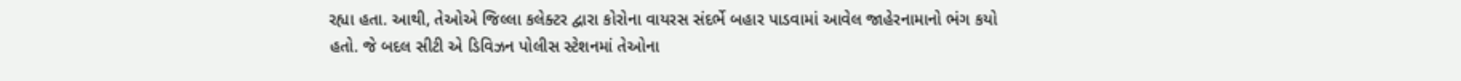રહ્યા હતા. આથી, તેઓએ જિલ્લા કલેક્ટર દ્વારા કોરોના વાયરસ સંદર્ભે બહાર પાડવામાં આવેલ જાહેરનામાનો ભંગ કયો હતો. જે બદલ સીટી એ ડિવિઝન પોલીસ સ્ટેશનમાં તેઓના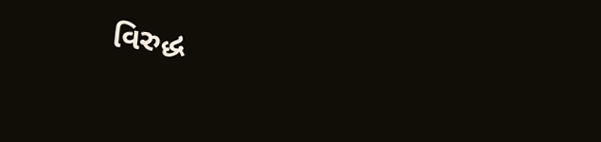વિરુદ્ધ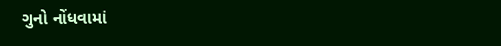ગુનો નોંધવામાં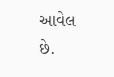આવેલ છે.